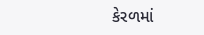કેરળમાં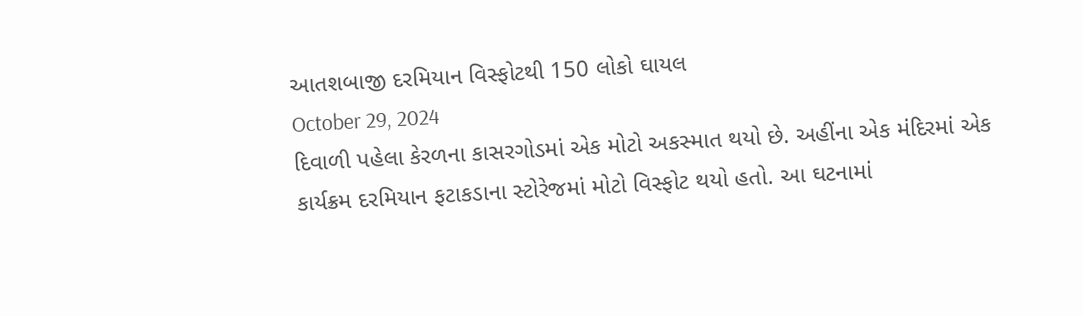આતશબાજી દરમિયાન વિસ્ફોટથી 150 લોકો ઘાયલ
October 29, 2024
દિવાળી પહેલા કેરળના કાસરગોડમાં એક મોટો અકસ્માત થયો છે. અહીંના એક મંદિરમાં એક કાર્યક્રમ દરમિયાન ફટાકડાના સ્ટોરેજમાં મોટો વિસ્ફોટ થયો હતો. આ ઘટનામાં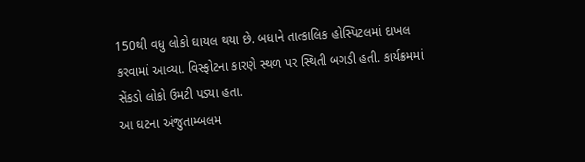150થી વધુ લોકો ઘાયલ થયા છે. બધાને તાત્કાલિક હોસ્પિટલમાં દાખલ કરવામાં આવ્યા. વિસ્ફોટના કારણે સ્થળ પર સ્થિતી બગડી હતી. કાર્યક્રમમાં સેંકડો લોકો ઉમટી પડ્યા હતા.
આ ઘટના અંજુતામ્બલમ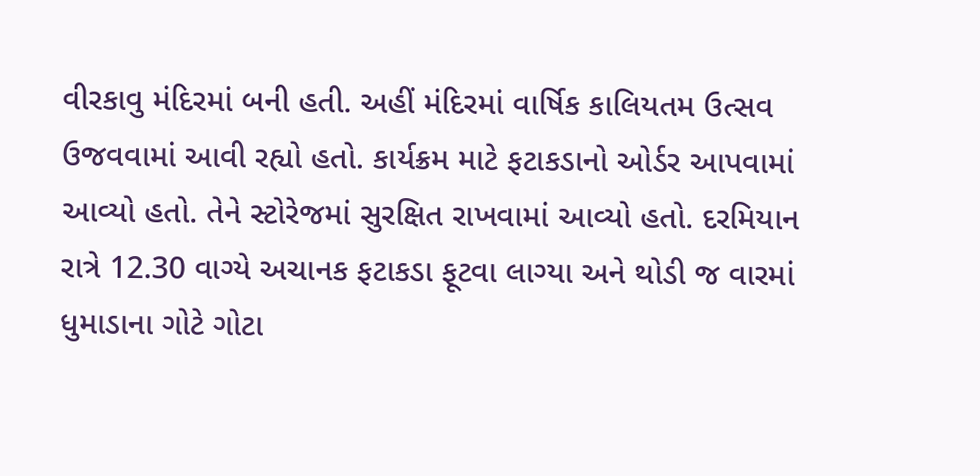વીરકાવુ મંદિરમાં બની હતી. અહીં મંદિરમાં વાર્ષિક કાલિયતમ ઉત્સવ ઉજવવામાં આવી રહ્યો હતો. કાર્યક્રમ માટે ફટાકડાનો ઓર્ડર આપવામાં આવ્યો હતો. તેને સ્ટોરેજમાં સુરક્ષિત રાખવામાં આવ્યો હતો. દરમિયાન રાત્રે 12.30 વાગ્યે અચાનક ફટાકડા ફૂટવા લાગ્યા અને થોડી જ વારમાં ધુમાડાના ગોટે ગોટા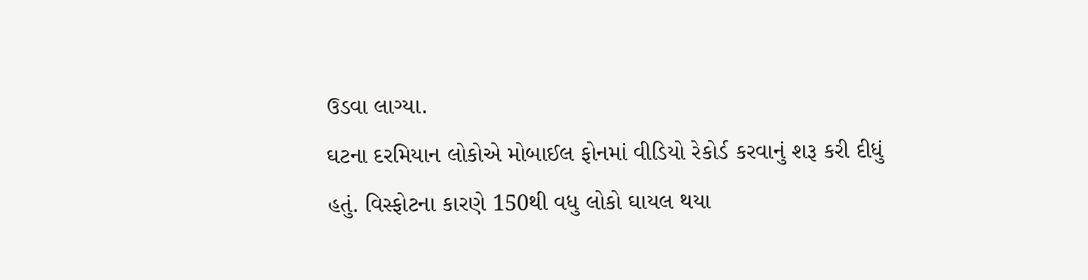ઉડવા લાગ્યા.
ઘટના દરમિયાન લોકોએ મોબાઈલ ફોનમાં વીડિયો રેકોર્ડ કરવાનું શરૂ કરી દીધું હતું. વિસ્ફોટના કારણે 150થી વધુ લોકો ઘાયલ થયા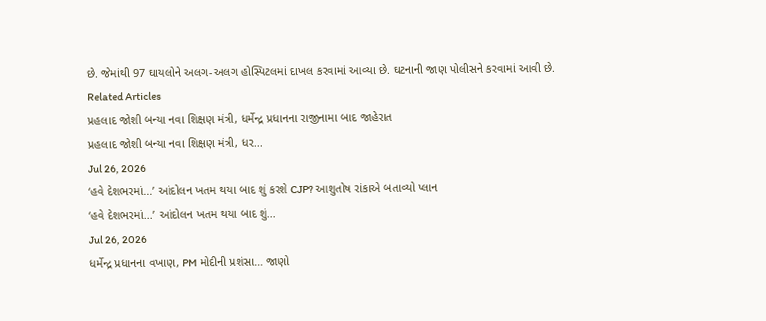છે. જેમાંથી 97 ઘાયલોને અલગ-અલગ હોસ્પિટલમાં દાખલ કરવામાં આવ્યા છે. ઘટનાની જાણ પોલીસને કરવામાં આવી છે.
Related Articles
પ્રહલાદ જોશી બન્યા નવા શિક્ષણ મંત્રી, ધર્મેન્દ્ર પ્રધાનના રાજીનામા બાદ જાહેરાત
પ્રહલાદ જોશી બન્યા નવા શિક્ષણ મંત્રી, ધર...
Jul 26, 2026
‘હવે દેશભરમાં...’ આંદોલન ખતમ થયા બાદ શું કરશે CJP? આશુતોષ રાંકાએ બતાવ્યો પ્લાન
‘હવે દેશભરમાં...’ આંદોલન ખતમ થયા બાદ શું...
Jul 26, 2026
ધર્મેન્દ્ર પ્રધાનના વખાણ, PM મોદીની પ્રશંસા… જાણો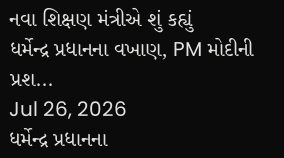નવા શિક્ષણ મંત્રીએ શું કહ્યું
ધર્મેન્દ્ર પ્રધાનના વખાણ, PM મોદીની પ્રશ...
Jul 26, 2026
ધર્મેન્દ્ર પ્રધાનના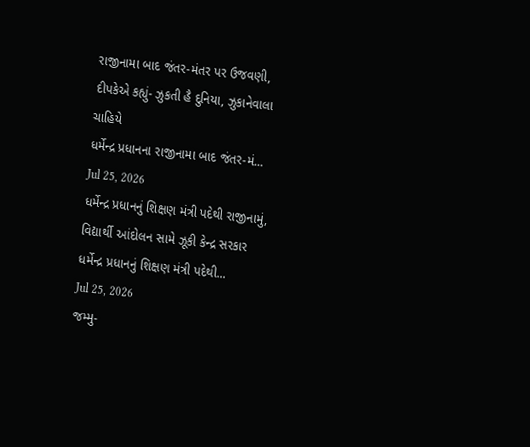રાજીનામા બાદ જંતર-મંતર પર ઉજવણી, દીપકેએ કહ્યું- ઝુકતી હૈ દુનિયા, ઝુકાનેવાલા ચાહિયે
ધર્મેન્દ્ર પ્રધાનના રાજીનામા બાદ જંતર-મં...
Jul 25, 2026
ધર્મેન્દ્ર પ્રધાનનું શિક્ષણ મંત્રી પદેથી રાજીનામું, વિદ્યાર્થી આંદોલન સામે ઝૂકી કેન્દ્ર સરકાર
ધર્મેન્દ્ર પ્રધાનનું શિક્ષણ મંત્રી પદેથી...
Jul 25, 2026
જમ્મુ-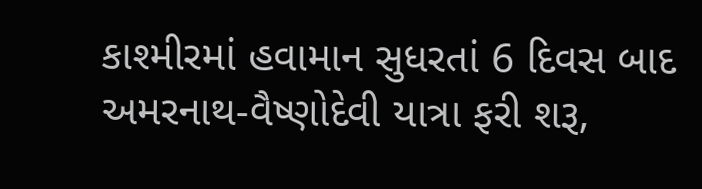કાશ્મીરમાં હવામાન સુધરતાં 6 દિવસ બાદ અમરનાથ-વૈષ્ણોદેવી યાત્રા ફરી શરૂ,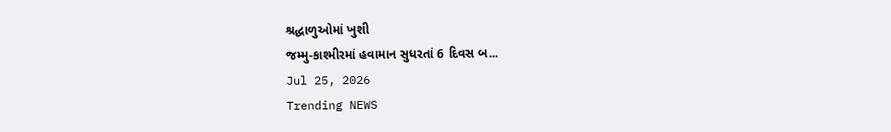શ્રદ્ધાળુઓમાં ખુશી
જમ્મુ-કાશ્મીરમાં હવામાન સુધરતાં 6 દિવસ બ...
Jul 25, 2026
Trending NEWS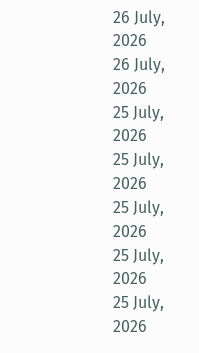26 July, 2026
26 July, 2026
25 July, 2026
25 July, 2026
25 July, 2026
25 July, 2026
25 July, 2026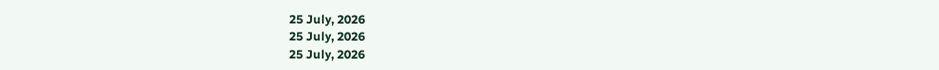25 July, 2026
25 July, 2026
25 July, 2026